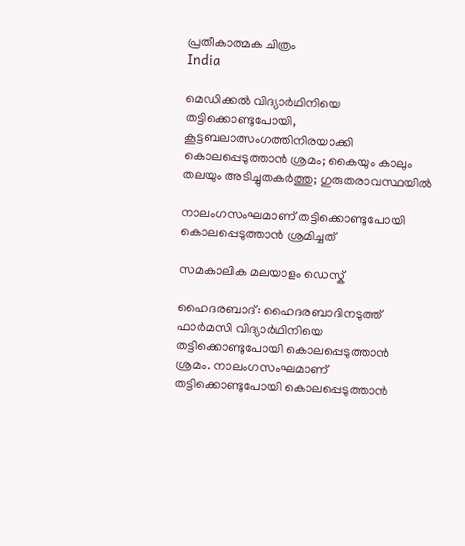പ്രതീകാത്മക ചിത്രം
India

മെഡിക്കല്‍ വിദ്യാര്‍ഥിനിയെ തട്ടിക്കൊണ്ടുപോയി, കൂട്ടബലാത്സംഗത്തിനിരയാക്കി കൊലപ്പെടുത്താന്‍ ശ്രമം; കൈയും കാലും തലയും അടിച്ചുതകര്‍ത്തു; ഗുരുതരാവസ്ഥയില്‍

നാലംഗസംഘമാണ് തട്ടിക്കൊണ്ടുപോയി കൊലപ്പെടുത്താന്‍ ശ്രമിച്ചത്

സമകാലിക മലയാളം ഡെസ്ക്

ഹൈദരബാദ്: ഹൈദരബാദിനടുത്ത് ഫാര്‍മസി വിദ്യാര്‍ഥിനിയെ തട്ടിക്കൊണ്ടുപോയി കൊലപ്പെടുത്താന്‍ ശ്രമം. നാലംഗസംഘമാണ് തട്ടിക്കൊണ്ടുപോയി കൊലപ്പെടുത്താന്‍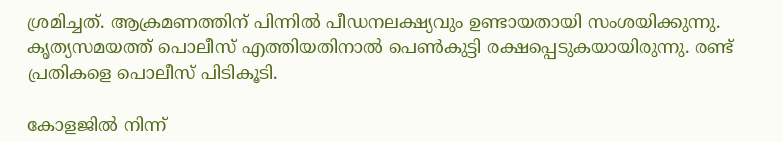ശ്രമിച്ചത്. ആക്രമണത്തിന് പിന്നില്‍ പീഡനലക്ഷ്യവും ഉണ്ടായതായി സംശയിക്കുന്നു. കൃത്യസമയത്ത് പൊലീസ് എത്തിയതിനാല്‍ പെണ്‍കുട്ടി രക്ഷപ്പെടുകയായിരുന്നു. രണ്ട് പ്രതികളെ പൊലീസ് പിടികൂടി.

കോളജില്‍ നിന്ന്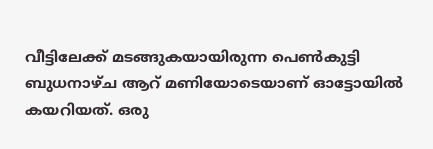വീട്ടിലേക്ക് മടങ്ങുകയായിരുന്ന പെണ്‍കുട്ടി ബുധനാഴ്ച ആറ് മണിയോടെയാണ് ഓട്ടോയില്‍ കയറിയത്. ഒരു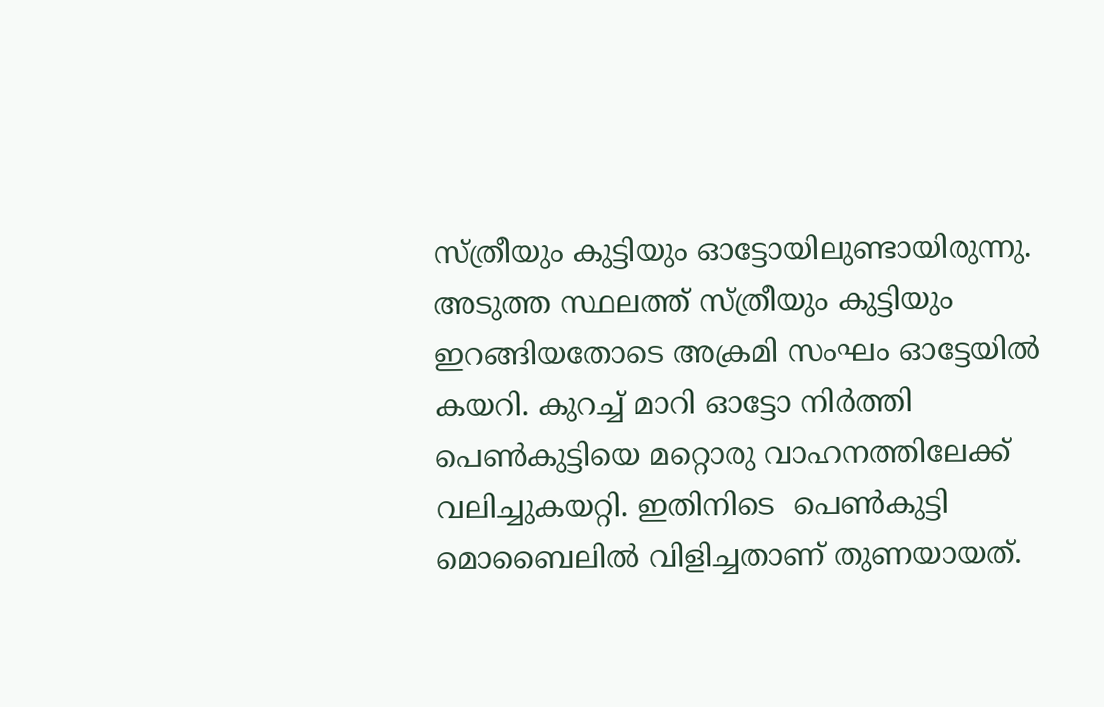സ്ത്രീയും കുട്ടിയും ഓട്ടോയിലുണ്ടായിരുന്നു. അടുത്ത സ്ഥലത്ത് സ്ത്രീയും കുട്ടിയും ഇറങ്ങിയതോടെ അക്രമി സംഘം ഓട്ടേയില്‍ കയറി. കുറച്ച് മാറി ഓട്ടോ നിര്‍ത്തി പെണ്‍കുട്ടിയെ മറ്റൊരു വാഹനത്തിലേക്ക് വലിച്ചുകയറ്റി. ഇതിനിടെ  പെണ്‍കുട്ടി മൊബൈലില്‍ വിളിച്ചതാണ് തുണയായത്.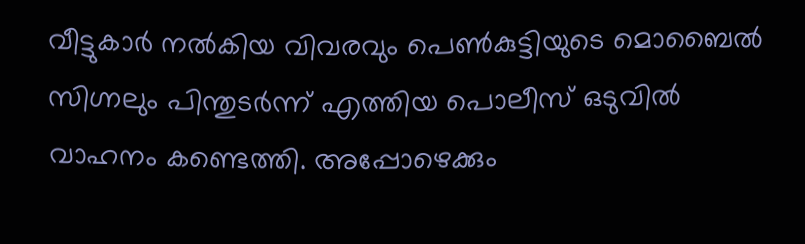വീട്ടുകാര്‍ നല്‍കിയ വിവരവും പെണ്‍കുട്ടിയുടെ മൊബൈല്‍ സിഗ്നലും പിന്തുടര്‍ന്ന് എത്തിയ പൊലീസ് ഒടുവില്‍ വാഹനം കണ്ടെത്തി. അപ്പോഴെക്കും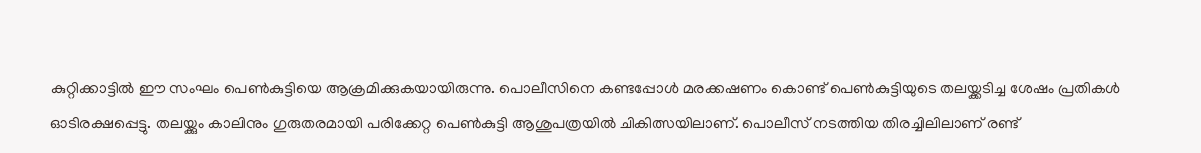കുറ്റിക്കാട്ടില്‍ ഈ സംഘം പെണ്‍കുട്ടിയെ ആക്രമിക്കുകയായിരുന്നു. പൊലീസിനെ കണ്ടപ്പോള്‍ മരക്കഷണം കൊണ്ട് പെണ്‍കുട്ടിയുടെ തലയ്ക്കടിച്ച ശേഷം പ്രതികള്‍ ഓടിരക്ഷപ്പെട്ടു. തലയ്ക്കും കാലിനും ഗുരുതരമായി പരിക്കേറ്റ പെണ്‍കുട്ടി ആശുപത്രയില്‍ ചികിത്സയിലാണ്. പൊലീസ് നടത്തിയ തിരച്ചിലിലാണ് രണ്ട്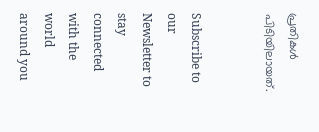പ്രതികള്‍ പിടിയിലായത്.


Subscribe to our Newsletter to stay connected with the world around you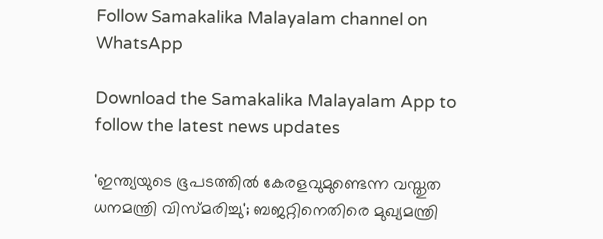Follow Samakalika Malayalam channel on WhatsApp

Download the Samakalika Malayalam App to follow the latest news updates

'ഇന്ത്യയുടെ ഭൂപടത്തില്‍ കേരളവുമുണ്ടെന്ന വസ്തുത ധനമന്ത്രി വിസ്മരിച്ചു'; ബജറ്റിനെതിരെ മുഖ്യമന്ത്രി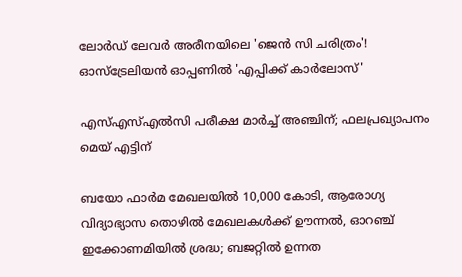ലോര്‍ഡ് ലേവര്‍ അരീനയിലെ 'ജെന്‍ സി ചരിത്രം'! ഓസ്‌ട്രേലിയന്‍ ഓപ്പണില്‍ 'എപ്പിക്ക് കാര്‍ലോസ്'

എസ്എസ്എല്‍സി പരീക്ഷ മാര്‍ച്ച് അഞ്ചിന്; ഫലപ്രഖ്യാപനം മെയ് എട്ടിന്

ബയോ ഫാർമ മേഖലയിൽ 10,000 കോടി, ആരോഗ്യ വിദ്യാഭ്യാസ തൊഴിൽ മേഖലകൾക്ക് ഊന്നൽ, ഓറഞ്ച് ഇക്കോണമിയിൽ ശ്രദ്ധ; ബജറ്റിൽ ഉന്നത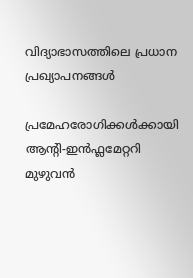വിദ്യാഭാസത്തിലെ പ്രധാന പ്രഖ്യാപനങ്ങൾ

പ്രമേഹരോഗിക്കൾക്കായി ആന്‍റി-ഇൻഫ്ലമേറ്ററി മുഴുവൻ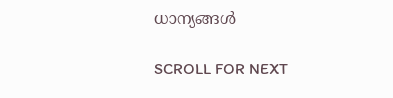ധാന്യങ്ങൾ

SCROLL FOR NEXT